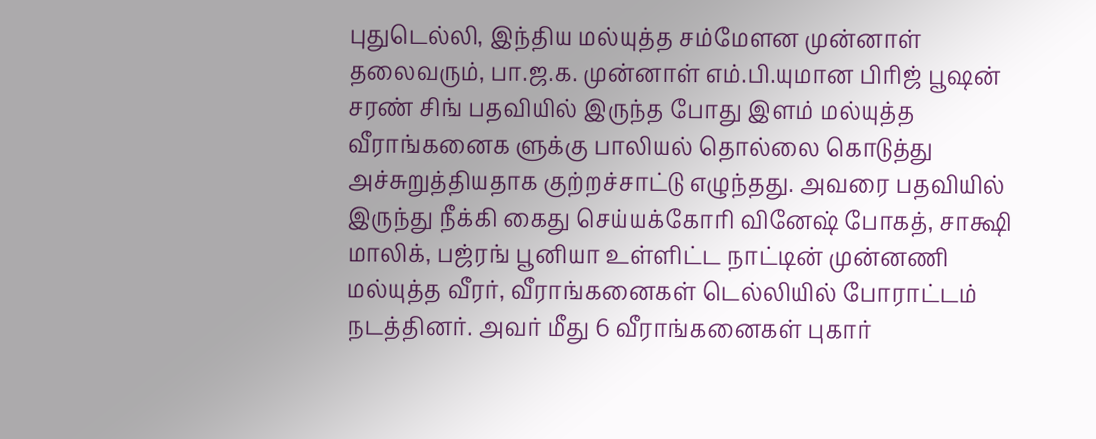புதுடெல்லி, இந்திய மல்யுத்த சம்மேளன முன்னாள் தலைவரும், பா.ஜ.க. முன்னாள் எம்.பி.யுமான பிரிஜ் பூஷன் சரண் சிங் பதவியில் இருந்த போது இளம் மல்யுத்த வீராங்கனைக ளுக்கு பாலியல் தொல்லை கொடுத்து அச்சுறுத்தியதாக குற்றச்சாட்டு எழுந்தது. அவரை பதவியில் இருந்து நீக்கி கைது செய்யக்கோரி வினேஷ் போகத், சாக்ஷி மாலிக், பஜ்ரங் பூனியா உள்ளிட்ட நாட்டின் முன்னணி மல்யுத்த வீரர், வீராங்கனைகள் டெல்லியில் போராட்டம் நடத்தினர். அவர் மீது 6 வீராங்கனைகள் புகார்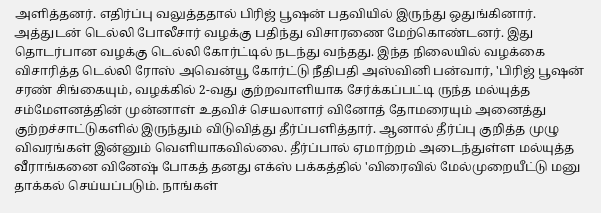அளித்தனர். எதிர்ப்பு வலுத்ததால் பிரிஜ் பூஷன் பதவியில் இருந்து ஒதுங்கினார். அத்துடன் டெல்லி போலீசார் வழக்கு பதிந்து விசாரணை மேற்கொண்டனர். இது தொடர்பான வழக்கு டெல்லி கோர்ட்டில் நடந்து வந்தது. இந்த நிலையில் வழக்கை விசாரித்த டெல்லி ரோஸ் அவென்யூ கோர்ட்டு நீதிபதி அஸ்வினி பன்வார், 'பிரிஜ் பூஷன் சரண் சிங்கையும், வழக்கில் 2-வது குற்றவாளியாக சேர்க்கப்பட்டி ருந்த மல்யுத்த சம்மேளனத்தின் முன்னாள் உதவிச் செயலாளர் வினோத் தோமரையும் அனைத்து குற்றச்சாட்டுகளில் இருந்தும் விடுவித்து தீர்ப்பளித்தார். ஆனால் தீர்ப்பு குறித்த முழு விவரங்கள் இன்னும் வெளியாகவில்லை. தீர்ப்பால் ஏமாற்றம் அடைந்துள்ள மல்யுத்த வீராங்கனை வினேஷ் போகத் தனது எக்ஸ் பக்கத்தில் 'விரைவில் மேல்முறையீட்டு மனு தாக்கல் செய்யப்படும். நாங்கள்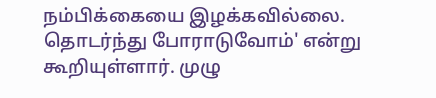நம்பிக்கையை இழக்கவில்லை. தொடர்ந்து போராடுவோம்' என்று கூறியுள்ளார். முழு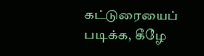கட்டுரையைப் படிக்க, கீழே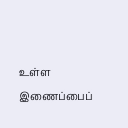உள்ள இணைப்பைப்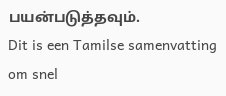பயன்படுத்தவும்.
Dit is een Tamilse samenvatting om snel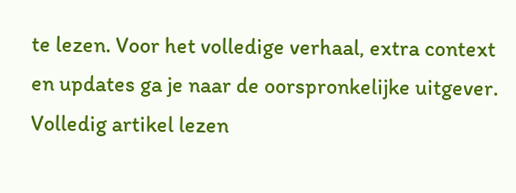te lezen. Voor het volledige verhaal, extra context en updates ga je naar de oorspronkelijke uitgever.
Volledig artikel lezen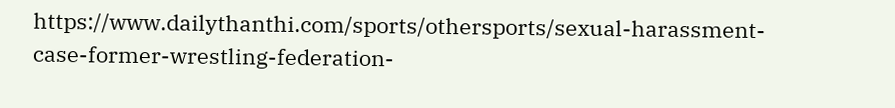https://www.dailythanthi.com/sports/othersports/sexual-harassment-case-former-wrestling-federation-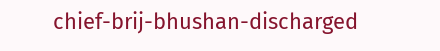chief-brij-bhushan-discharged